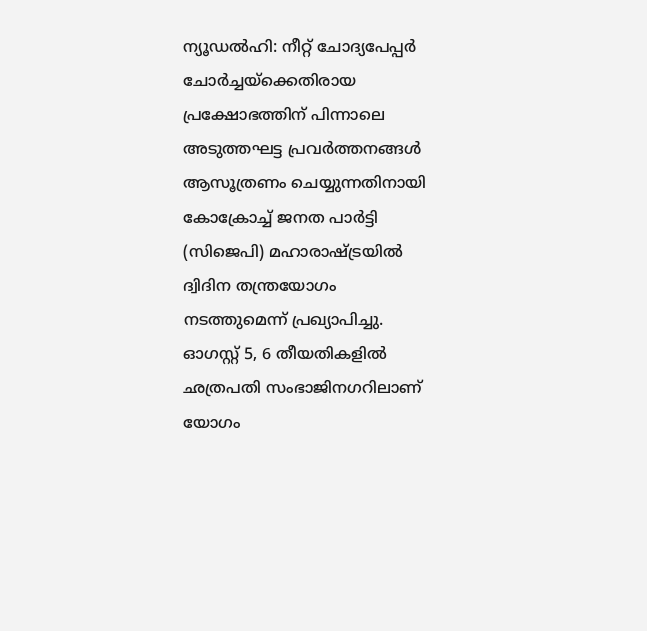ന്യൂഡൽഹി: നീറ്റ് ചോദ്യപേപ്പർ ചോർച്ചയ്ക്കെതിരായ പ്രക്ഷോഭത്തിന് പിന്നാലെ അടുത്തഘട്ട പ്രവർത്തനങ്ങൾ ആസൂത്രണം ചെയ്യുന്നതിനായി കോക്രോച്ച് ജനത പാർട്ടി (സിജെപി) മഹാരാഷ്ട്രയിൽ ദ്വിദിന തന്ത്രയോഗം നടത്തുമെന്ന് പ്രഖ്യാപിച്ചു. ഓഗസ്റ്റ് 5, 6 തീയതികളിൽ ഛത്രപതി സംഭാജിനഗറിലാണ് യോഗം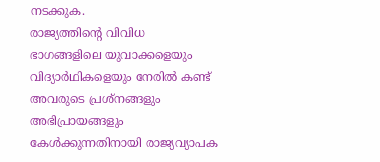നടക്കുക.
രാജ്യത്തിന്റെ വിവിധ ഭാഗങ്ങളിലെ യുവാക്കളെയും വിദ്യാർഥികളെയും നേരിൽ കണ്ട് അവരുടെ പ്രശ്നങ്ങളും അഭിപ്രായങ്ങളും കേൾക്കുന്നതിനായി രാജ്യവ്യാപക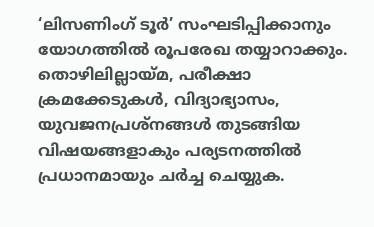‘ലിസണിംഗ് ടൂർ’ സംഘടിപ്പിക്കാനും യോഗത്തിൽ രൂപരേഖ തയ്യാറാക്കും. തൊഴിലില്ലായ്മ, പരീക്ഷാ ക്രമക്കേടുകൾ, വിദ്യാഭ്യാസം, യുവജനപ്രശ്നങ്ങൾ തുടങ്ങിയ വിഷയങ്ങളാകും പര്യടനത്തിൽ പ്രധാനമായും ചർച്ച ചെയ്യുക.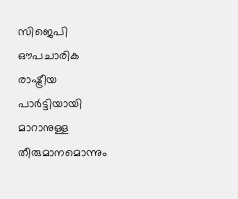സിജെപി ഔപചാരിക രാഷ്ട്രീയ പാർട്ടിയായി മാറാനുള്ള തീരുമാനമൊന്നും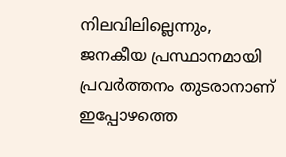നിലവിലില്ലെന്നും, ജനകീയ പ്രസ്ഥാനമായി പ്രവർത്തനം തുടരാനാണ് ഇപ്പോഴത്തെ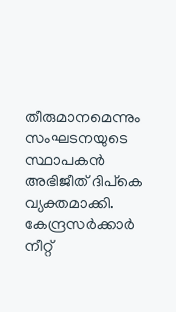തീരുമാനമെന്നും സംഘടനയുടെ സ്ഥാപകൻ അഭിജീത് ദിപ്കെ വ്യക്തമാക്കി. കേന്ദ്രസർക്കാർ നീറ്റ്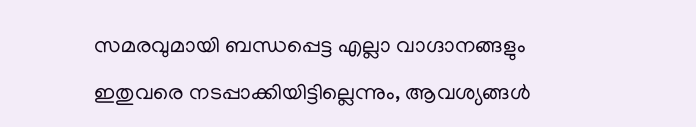സമരവുമായി ബന്ധപ്പെട്ട എല്ലാ വാഗ്ദാനങ്ങളും ഇതുവരെ നടപ്പാക്കിയിട്ടില്ലെന്നും, ആവശ്യങ്ങൾ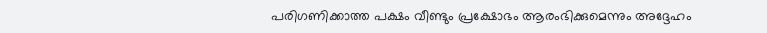പരിഗണിക്കാത്ത പക്ഷം വീണ്ടും പ്രക്ഷോഭം ആരംഭിക്കുമെന്നും അദ്ദേഹം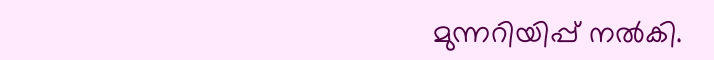മുന്നറിയിപ്പ് നൽകി.